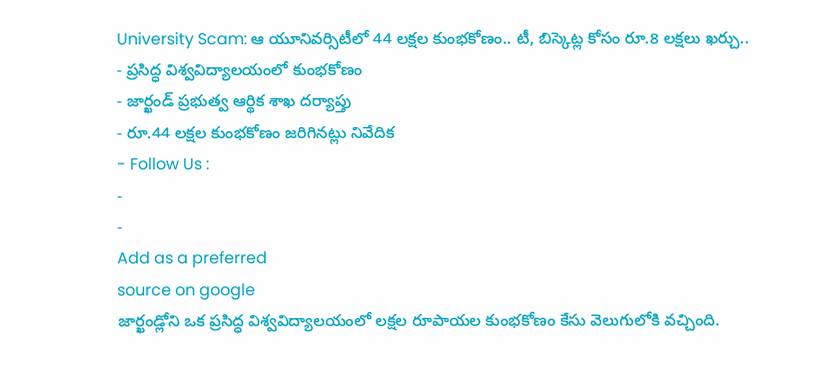University Scam: ఆ యూనివర్సిటీలో 44 లక్షల కుంభకోణం.. టీ, బిస్కెట్ల కోసం రూ.8 లక్షలు ఖర్చు..
- ప్రసిద్ధ విశ్వవిద్యాలయంలో కుంభకోణం
- జార్ఖండ్ ప్రభుత్వ ఆర్థిక శాఖ దర్యాప్తు
- రూ.44 లక్షల కుంభకోణం జరిగినట్లు నివేదిక
- Follow Us :
-
-
Add as a preferred
source on google
జార్ఖండ్లోని ఒక ప్రసిద్ధ విశ్వవిద్యాలయంలో లక్షల రూపాయల కుంభకోణం కేసు వెలుగులోకి వచ్చింది.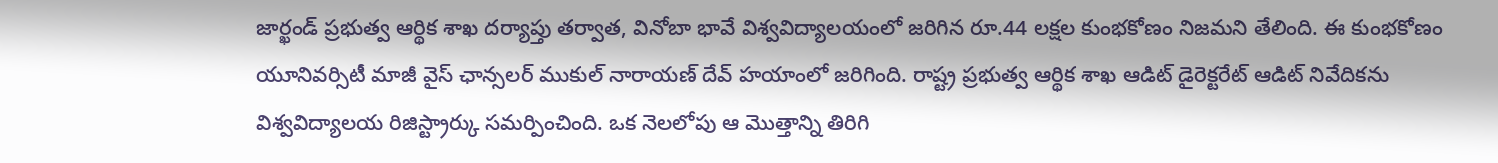జార్ఖండ్ ప్రభుత్వ ఆర్థిక శాఖ దర్యాప్తు తర్వాత, వినోబా భావే విశ్వవిద్యాలయంలో జరిగిన రూ.44 లక్షల కుంభకోణం నిజమని తేలింది. ఈ కుంభకోణం యూనివర్సిటీ మాజీ వైస్ ఛాన్సలర్ ముకుల్ నారాయణ్ దేవ్ హయాంలో జరిగింది. రాష్ట్ర ప్రభుత్వ ఆర్థిక శాఖ ఆడిట్ డైరెక్టరేట్ ఆడిట్ నివేదికను విశ్వవిద్యాలయ రిజిస్ట్రార్కు సమర్పించింది. ఒక నెలలోపు ఆ మొత్తాన్ని తిరిగి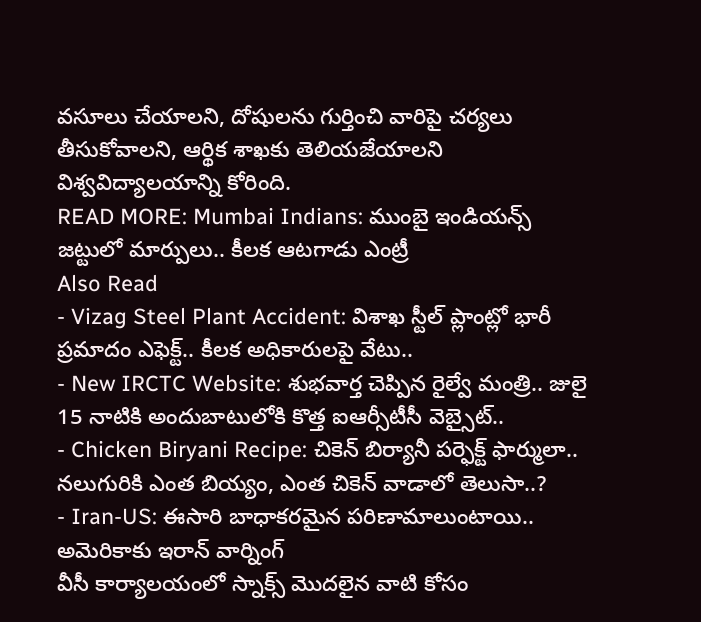వసూలు చేయాలని, దోషులను గుర్తించి వారిపై చర్యలు తీసుకోవాలని, ఆర్థిక శాఖకు తెలియజేయాలని విశ్వవిద్యాలయాన్ని కోరింది.
READ MORE: Mumbai Indians: ముంబై ఇండియన్స్ జట్టులో మార్పులు.. కీలక ఆటగాడు ఎంట్రీ
Also Read
- Vizag Steel Plant Accident: విశాఖ స్టీల్ ప్లాంట్లో భారీ ప్రమాదం ఎఫెక్ట్.. కీలక అధికారులపై వేటు..
- New IRCTC Website: శుభవార్త చెప్పిన రైల్వే మంత్రి.. జులై 15 నాటికి అందుబాటులోకి కొత్త ఐఆర్సీటీసీ వెబ్సైట్..
- Chicken Biryani Recipe: చికెన్ బిర్యానీ పర్ఫెక్ట్ ఫార్ములా.. నలుగురికి ఎంత బియ్యం, ఎంత చికెన్ వాడాలో తెలుసా..?
- Iran-US: ఈసారి బాధాకరమైన పరిణామాలుంటాయి.. అమెరికాకు ఇరాన్ వార్నింగ్
వీసీ కార్యాలయంలో స్నాక్స్ మొదలైన వాటి కోసం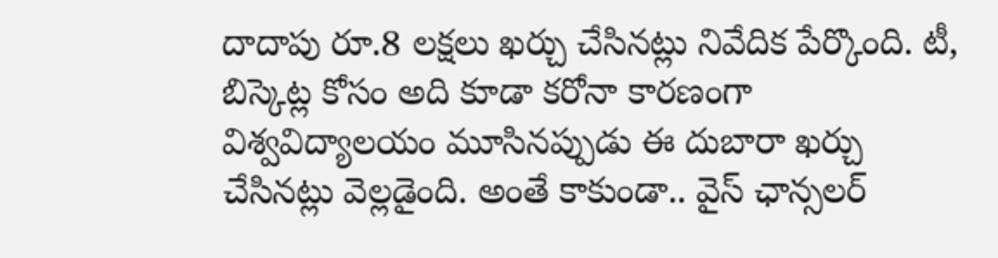దాదాపు రూ.8 లక్షలు ఖర్చు చేసినట్లు నివేదిక పేర్కొంది. టీ, బిస్కెట్ల కోసం అది కూడా కరోనా కారణంగా విశ్వవిద్యాలయం మూసినప్పుడు ఈ దుబారా ఖర్చు చేసినట్లు వెల్లడైంది. అంతే కాకుండా.. వైస్ ఛాన్సలర్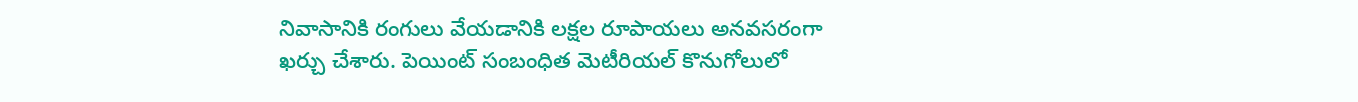నివాసానికి రంగులు వేయడానికి లక్షల రూపాయలు అనవసరంగా ఖర్చు చేశారు. పెయింట్ సంబంధిత మెటీరియల్ కొనుగోలులో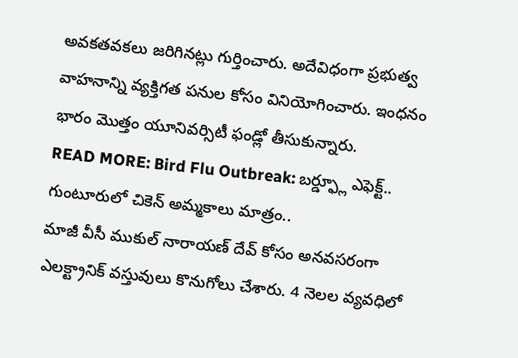అవకతవకలు జరిగినట్లు గుర్తించారు. అదేవిధంగా ప్రభుత్వ వాహనాన్ని వ్యక్తిగత పనుల కోసం వినియోగించారు. ఇంధనం భారం మొత్తం యూనివర్సిటీ ఫండ్లో తీసుకున్నారు.
READ MORE: Bird Flu Outbreak: బర్డ్ఫ్లూ ఎఫెక్ట్.. గుంటూరులో చికెన్ అమ్మకాలు మాత్రం..
మాజీ వీసీ ముకుల్ నారాయణ్ దేవ్ కోసం అనవసరంగా ఎలక్ట్రానిక్ వస్తువులు కొనుగోలు చేశారు. 4 నెలల వ్యవధిలో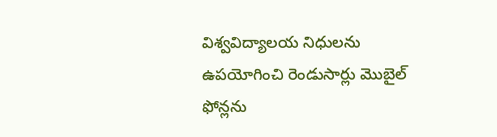విశ్వవిద్యాలయ నిధులను ఉపయోగించి రెండుసార్లు మొబైల్ ఫోన్లను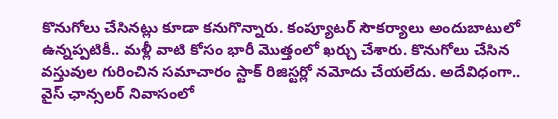కొనుగోలు చేసినట్లు కూడా కనుగొన్నారు. కంప్యూటర్ సౌకర్యాలు అందుబాటులో ఉన్నప్పటికీ.. మళ్లీ వాటి కోసం భారీ మొత్తంలో ఖర్చు చేశారు. కొనుగోలు చేసిన వస్తువుల గురించిన సమాచారం స్టాక్ రిజిస్టర్లో నమోదు చేయలేదు. అదేవిధంగా.. వైస్ ఛాన్సలర్ నివాసంలో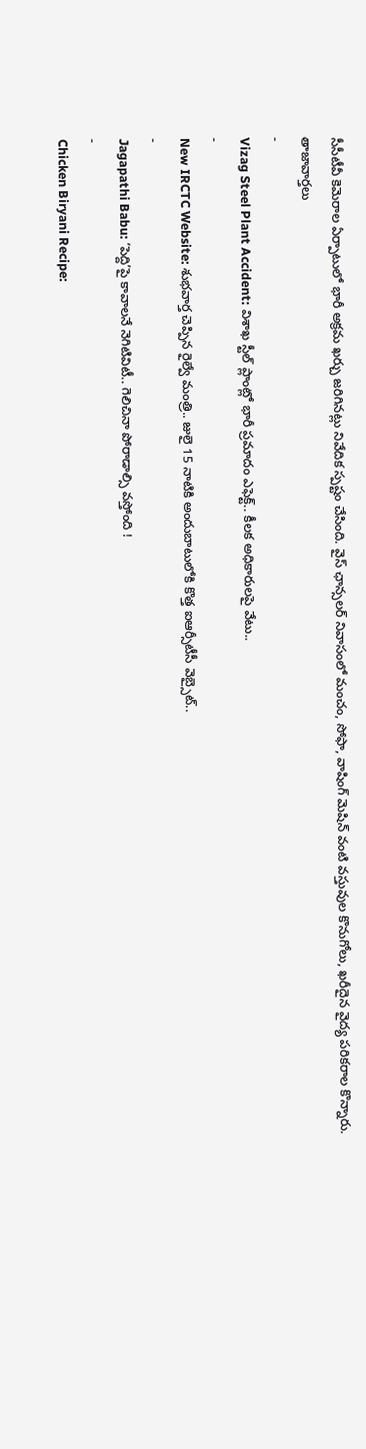సీసీటీవీ కెమెరాల ఏర్పాటులో భారీ అక్రమ ఖర్చు జరిగినట్లు నివేదిక స్పష్టం చేసింది. వైస్ ఛాన్సలర్ నివాసంలో మంచం, సోఫా, వాషింగ్ మెషిన్ వంటి వస్తువుల కొనుగోలు, ఖరీదైన వైద్య పరికరాల కొన్నారు.
తాజావార్తలు
-
Vizag Steel Plant Accident: విశాఖ స్టీల్ ప్లాంట్లో భారీ ప్రమాదం ఎఫెక్ట్.. కీలక అధికారులపై వేటు..
-
New IRCTC Website: శుభవార్త చెప్పిన రైల్వే మంత్రి.. జులై 15 నాటికి అందుబాటులోకి కొత్త ఐఆర్సీటీసీ వెబ్సైట్..
-
Jagapathi Babu: ‘పెద్ది’పై కావాలనే నెగిటివిటీ.. గెలిచినా పోరాడాల్సి వస్తోంది !
-
Chicken Biryani Recipe: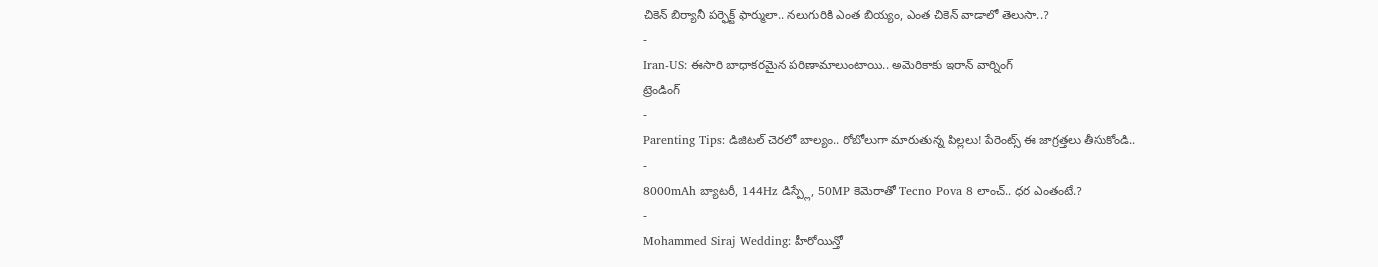చికెన్ బిర్యానీ పర్ఫెక్ట్ ఫార్ములా.. నలుగురికి ఎంత బియ్యం, ఎంత చికెన్ వాడాలో తెలుసా..?
-
Iran-US: ఈసారి బాధాకరమైన పరిణామాలుంటాయి.. అమెరికాకు ఇరాన్ వార్నింగ్
ట్రెండింగ్
-
Parenting Tips: డిజిటల్ చెరలో బాల్యం.. రోబోలుగా మారుతున్న పిల్లలు! పేరెంట్స్ ఈ జాగ్రత్తలు తీసుకోండి..
-
8000mAh బ్యాటరీ, 144Hz డిస్ప్లే, 50MP కెమెరాతో Tecno Pova 8 లాంచ్.. ధర ఎంతంటే.?
-
Mohammed Siraj Wedding: హీరోయిన్తో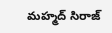మహ్మద్ సిరాజ్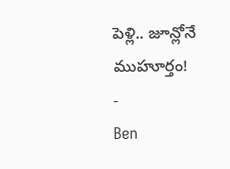పెళ్లి.. జూన్లోనే ముహూర్తం!
-
Ben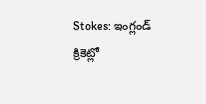Stokes: ఇంగ్లండ్ క్రికెట్లో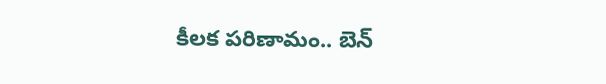కీలక పరిణామం.. బెన్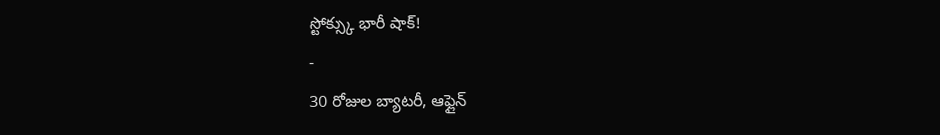స్టోక్స్కు భారీ షాక్!
-
30 రోజుల బ్యాటరీ, ఆఫ్లైన్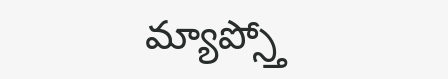మ్యాప్స్తో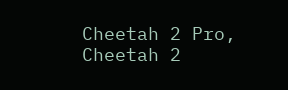Cheetah 2 Pro, Cheetah 2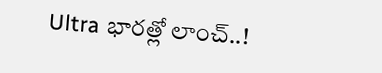Ultra భారత్లో లాంచ్..!